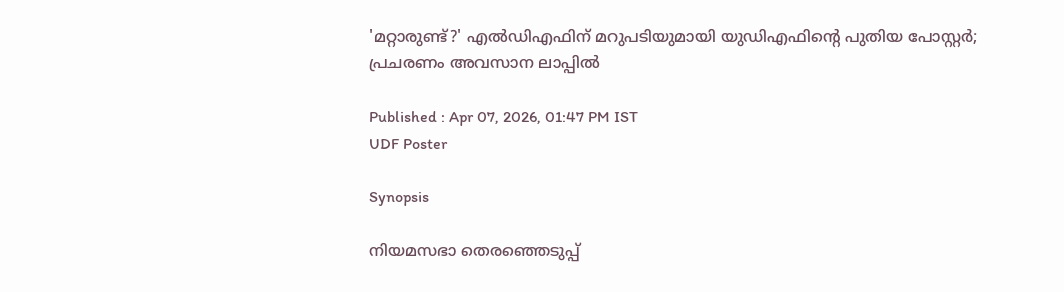'മറ്റാരുണ്ട്?' എൽഡിഎഫിന് മറുപടിയുമായി യുഡിഎഫിന്റെ പുതിയ പോസ്റ്റർ; പ്രചരണം അവസാന ലാപ്പിൽ

Published : Apr 07, 2026, 01:47 PM IST
UDF Poster

Synopsis

നിയമസഭാ തെരഞ്ഞെടുപ്പ്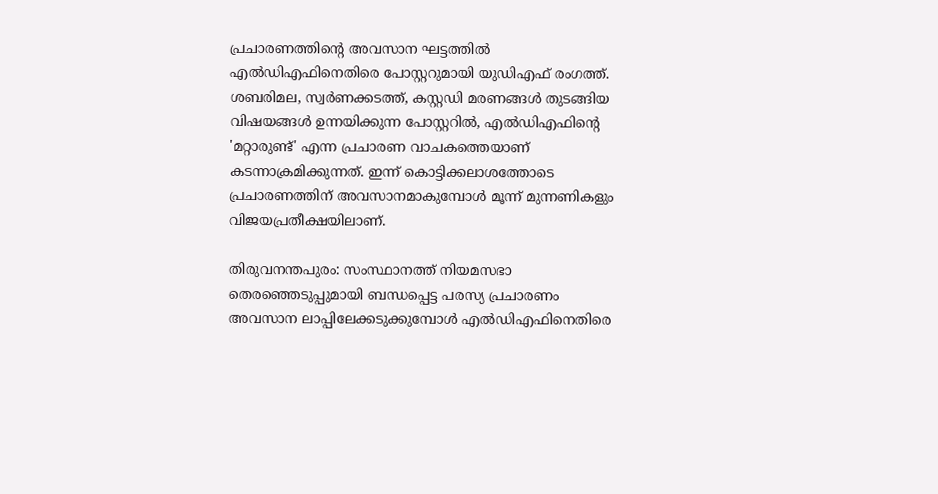പ്രചാരണത്തിന്റെ അവസാന ഘട്ടത്തിൽ എൽഡിഎഫിനെതിരെ പോസ്റ്ററുമായി യുഡിഎഫ് രംഗത്ത്. ശബരിമല, സ്വർണക്കടത്ത്, കസ്റ്റഡി മരണങ്ങൾ തുടങ്ങിയ വിഷയങ്ങൾ ഉന്നയിക്കുന്ന പോസ്റ്ററിൽ, എൽഡിഎഫിന്റെ 'മറ്റാരുണ്ട്' എന്ന പ്രചാരണ വാചകത്തെയാണ് കടന്നാക്രമിക്കുന്നത്. ഇന്ന് കൊട്ടിക്കലാശത്തോടെ പ്രചാരണത്തിന് അവസാനമാകുമ്പോൾ മൂന്ന് മുന്നണികളും വിജയപ്രതീക്ഷയിലാണ്.

തിരുവനന്തപുരം: സംസ്ഥാനത്ത് നിയമസഭാ തെരഞ്ഞെടുപ്പുമായി ബന്ധപ്പെട്ട പരസ്യ പ്രചാരണം അവസാന ലാപ്പിലേക്കടുക്കുമ്പോൾ എൽഡിഎഫിനെതിരെ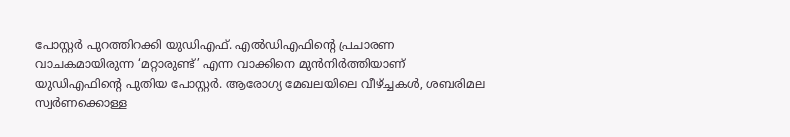പോസ്റ്റർ പുറത്തിറക്കി യുഡിഎഫ്. എൽഡിഎഫിന്റെ പ്രചാരണ വാചകമായിരുന്ന ‘മറ്റാരുണ്ട്’ എന്ന വാക്കിനെ മുൻനിർത്തിയാണ് യുഡിഎഫിന്റെ പുതിയ പോസ്റ്റർ. ആരോഗ്യ മേഖലയിലെ വീഴ്ച്ചകൾ, ശബരിമല സ്വർണക്കൊള്ള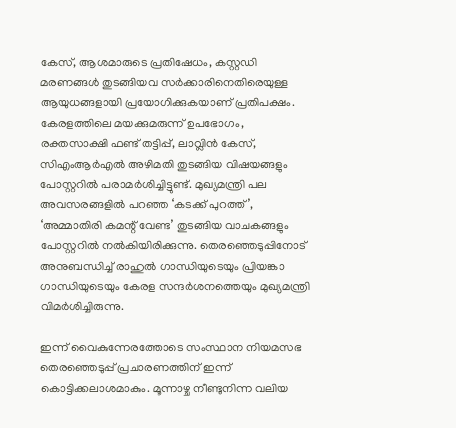കേസ്, ആശമാരുടെ പ്രതിഷേധം, കസ്റ്റഡി മരണങ്ങൾ തുടങ്ങിയവ സർക്കാരിനെതിരെയുള്ള ആയുധങ്ങളായി പ്രയോഗിക്കുകയാണ് പ്രതിപക്ഷം. കേരളത്തിലെ മയക്കുമരുന്ന് ഉപഭോഗം, രക്തസാക്ഷി ഫണ്ട് തട്ടിപ്പ്, ലാവ്ലിൻ കേസ്, സിഎംആർഎൽ അഴിമതി തുടങ്ങിയ വിഷയങ്ങളും പോസ്റ്ററിൽ പരാമർശിച്ചിട്ടുണ്ട്. മുഖ്യമന്ത്രി പല അവസരങ്ങളിൽ പറഞ്ഞ ‘കടക്ക് പുറത്ത്’, ‘അമ്മാതിരി കമന്റ് വേണ്ട’ തുടങ്ങിയ വാചകങ്ങളും പോസ്റ്ററിൽ നൽകിയിരിക്കുന്നു. തെരഞ്ഞെടുപ്പിനോട് അനുബന്ധിച്ച് രാഹുൽ ഗാന്ധിയുടെയും പ്രിയങ്കാ ഗാന്ധിയുടെയും കേരള സന്ദർശനത്തെയും മുഖ്യമന്ത്രി വിമർശിച്ചിരുന്നു.

ഇന്ന് വൈകുന്നേരത്തോടെ സംസ്ഥാന നിയമസഭ തെരഞ്ഞെടുപ്പ് പ്രചാരണത്തിന് ഇന്ന് കൊട്ടിക്കലാശമാകും. മൂന്നാഴ്ച നീണ്ടുനിന്ന വലിയ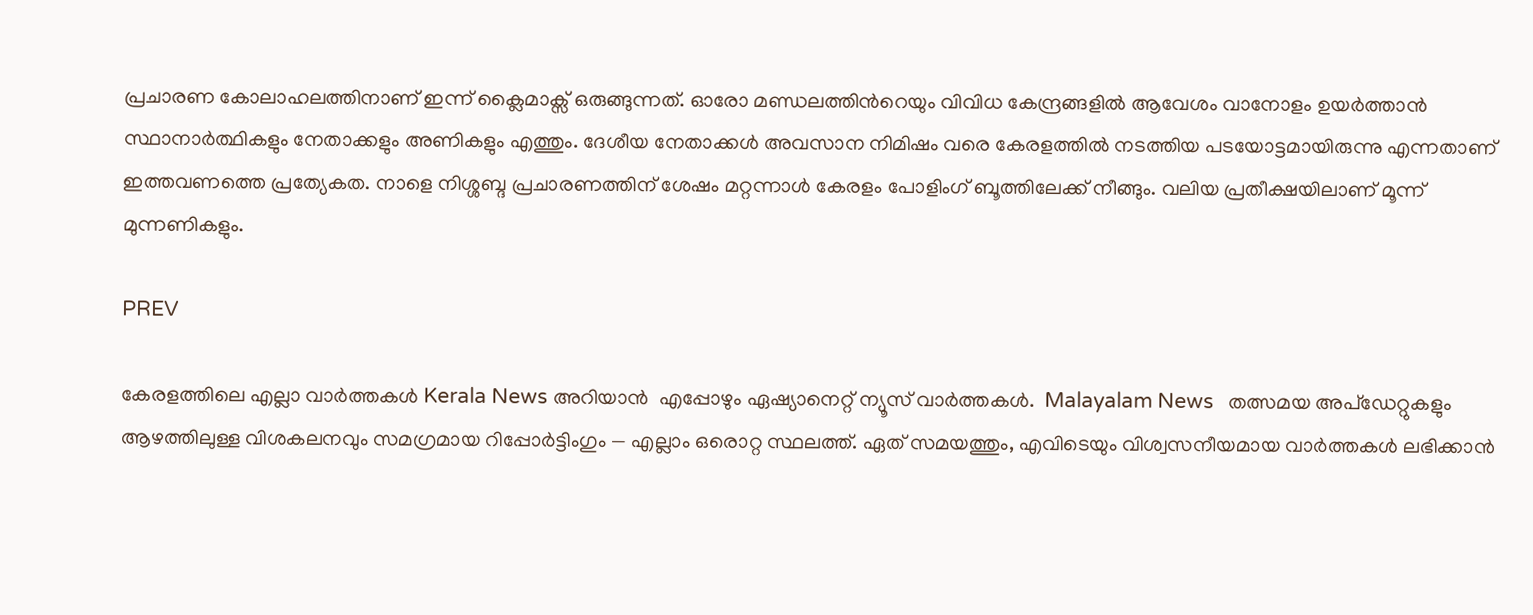പ്രചാരണ കോലാഹലത്തിനാണ് ഇന്ന് ക്ലൈമാക്സ് ഒരുങ്ങുന്നത്. ഓരോ മണ്ഡലത്തിന്‍റെയും വിവിധ കേന്ദ്രങ്ങളിൽ ആവേശം വാനോളം ഉയ‍ർത്താൻ സ്ഥാനാർത്ഥികളും നേതാക്കളും അണികളും എത്തും. ദേശീയ നേതാക്കൾ അവസാന നിമിഷം വരെ കേരളത്തിൽ നടത്തിയ പടയോട്ടമായിരുന്നു എന്നതാണ് ഇത്തവണത്തെ പ്രത്യേകത. നാളെ നിശ്ശബ്ദ പ്രചാരണത്തിന് ശേഷം മറ്റന്നാൾ കേരളം പോളിംഗ് ബൂത്തിലേക്ക് നീങ്ങും. വലിയ പ്രതീക്ഷയിലാണ് മൂന്ന് മുന്നണികളും.

PREV

കേരളത്തിലെ എല്ലാ വാർത്തകൾ Kerala News അറിയാൻ  എപ്പോഴും ഏഷ്യാനെറ്റ് ന്യൂസ് വാർത്തകൾ.  Malayalam News   തത്സമയ അപ്‌ഡേറ്റുകളും ആഴത്തിലുള്ള വിശകലനവും സമഗ്രമായ റിപ്പോർട്ടിംഗും — എല്ലാം ഒരൊറ്റ സ്ഥലത്ത്. ഏത് സമയത്തും, എവിടെയും വിശ്വസനീയമായ വാർത്തകൾ ലഭിക്കാൻ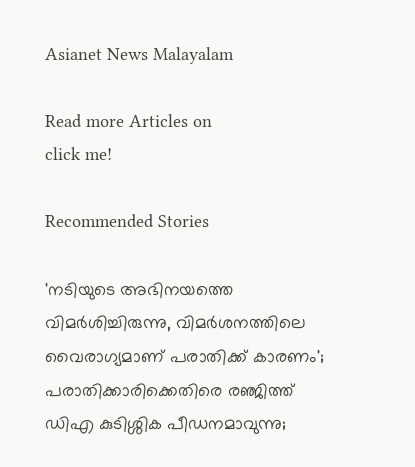Asianet News Malayalam

Read more Articles on
click me!

Recommended Stories

'നടിയുടെ അഭിനയത്തെ വിമർശിച്ചിരുന്നു, വിമർശനത്തിലെ വൈരാഗ്യമാണ് പരാതിക്ക് കാരണം'; പരാതിക്കാരിക്കെതിരെ രഞ്ജിത്ത്
ഡിഎ കുടിശ്ശിക പീഡനമാവുന്നു;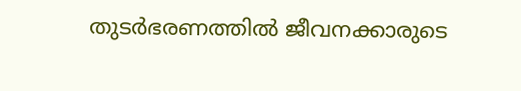തുടര്‍ഭരണത്തില്‍ ജീവനക്കാരുടെ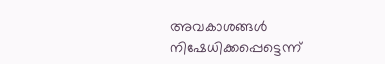അവകാശങ്ങള്‍ നിഷേധിക്കപ്പെട്ടെന്ന്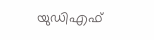യുഡിഎഫ്